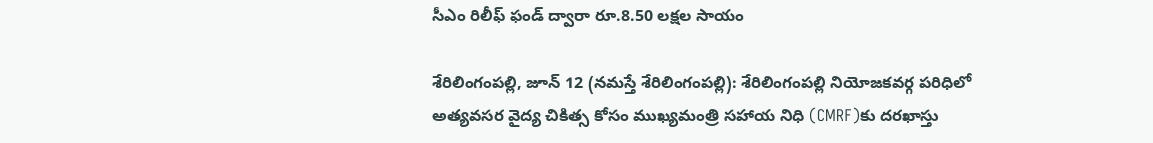సీఎం రిలీఫ్ ఫండ్ ద్వారా రూ.8.50 లక్షల సాయం

శేరిలింగంప‌ల్లి, జూన్ 12 (న‌మ‌స్తే శేరిలింగంప‌ల్లి): శేరిలింగంపల్లి నియోజకవర్గ పరిధిలో అత్యవసర వైద్య చికిత్స కోసం ముఖ్యమంత్రి సహాయ నిధి (CMRF)కు దరఖాస్తు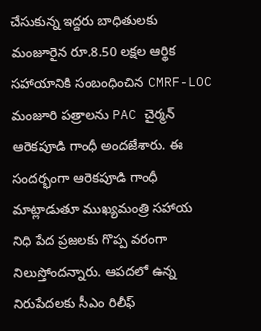చేసుకున్న ఇద్దరు బాధితులకు మంజూరైన రూ.8.50 లక్షల ఆర్థిక సహాయానికి సంబంధించిన CMRF-LOC మంజూరి పత్రాలను PAC చైర్మన్ ఆరెకపూడి గాంధీ అందజేశారు. ఈ సందర్భంగా ఆరెకపూడి గాంధీ మాట్లాడుతూ ముఖ్యమంత్రి సహాయ నిధి పేద ప్రజలకు గొప్ప వరంగా నిలుస్తోందన్నారు. ఆపదలో ఉన్న నిరుపేదలకు సీఎం రిలీఫ్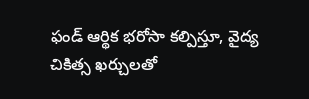ఫండ్ ఆర్థిక భరోసా కల్పిస్తూ, వైద్య చికిత్స ఖర్చులతో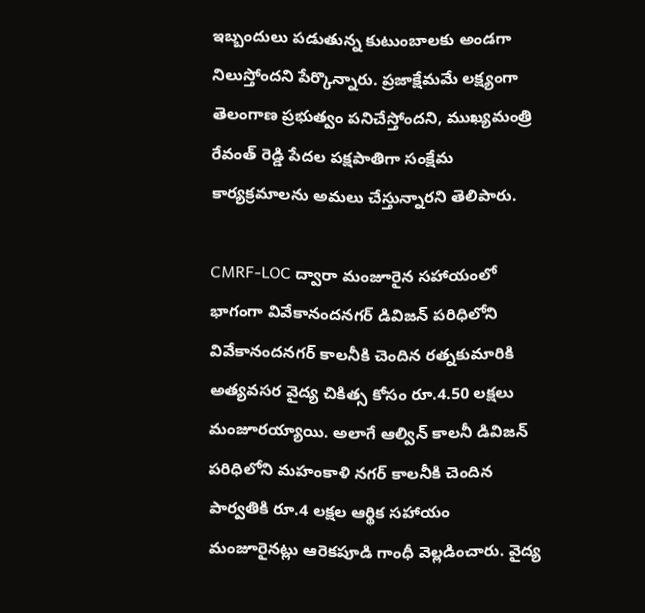ఇబ్బందులు పడుతున్న కుటుంబాలకు అండగా నిలుస్తోందని పేర్కొన్నారు. ప్రజాక్షేమమే లక్ష్యంగా తెలంగాణ ప్రభుత్వం పనిచేస్తోందని, ముఖ్యమంత్రి రేవంత్ రెడ్డి పేదల పక్షపాతిగా సంక్షేమ కార్యక్రమాలను అమలు చేస్తున్నారని తెలిపారు.

CMRF-LOC ద్వారా మంజూరైన సహాయంలో భాగంగా వివేకానందనగర్ డివిజన్ పరిధిలోని వివేకానందనగర్ కాలనీకి చెందిన రత్నకుమారికి అత్యవసర వైద్య చికిత్స కోసం రూ.4.50 లక్షలు మంజూరయ్యాయి. అలాగే ఆల్విన్ కాలనీ డివిజన్ పరిధిలోని మహంకాళి నగర్ కాలనీకి చెందిన పార్వతికి రూ.4 లక్షల ఆర్థిక సహాయం మంజూరైనట్లు ఆరెకపూడి గాంధీ వెల్లడించారు. వైద్య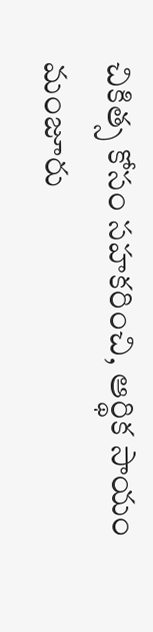చికిత్స కోసం సహకరించి, ఆర్థిక సాయం మంజూరు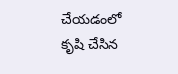చేయడంలో కృషి చేసిన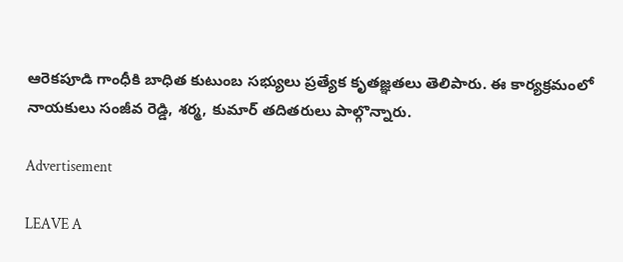ఆరెకపూడి గాంధీకి బాధిత కుటుంబ సభ్యులు ప్రత్యేక కృతజ్ఞతలు తెలిపారు. ఈ కార్యక్రమంలో నాయకులు సంజీవ రెడ్డి, శర్మ, కుమార్ తదితరులు పాల్గొన్నారు.

Advertisement

LEAVE A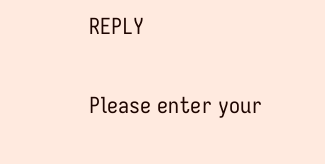REPLY

Please enter your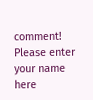comment!
Please enter your name here